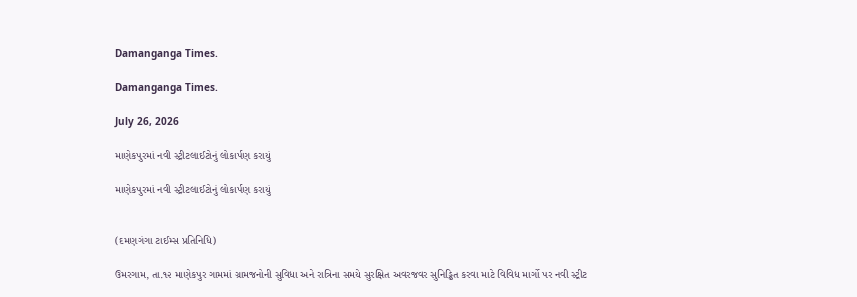Damanganga Times.

Damanganga Times.

July 26, 2026

માણેકપુરમાં નવી સ્ટ્રીટલાઈટોનું લોકાર્પણ કરાયું

માણેકપુરમાં નવી સ્ટ્રીટલાઈટોનું લોકાર્પણ કરાયું


(દમણગંગા ટાઈમ્સ પ્રતિનિધિ)

ઉમરગામ, તા.૧૨ માણેકપુર ગામમાં ગ્રામજનોની સુવિધા અને રાત્રિના સમયે સુરક્ષિત અવરજવર સુનિડ્ઢિત કરવા માટે વિવિધ માર્ગો પર નવી સ્ટ્રીટ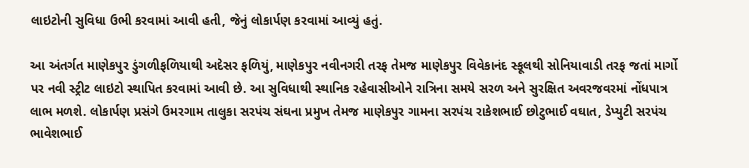લાઇટોની સુવિધા ઉભી કરવામાં આવી હતી, જેનું લોકાર્પણ કરવામાં આવ્યું હતું.

આ અંતર્ગત માણેકપુર ડુંગળીફળિયાથી અદેસર ફળિયું, માણેકપુર નવીનગરી તરફ તેમજ માણેકપુર વિવેકાનંદ સ્કૂલથી સોનિયાવાડી તરફ જતાં માર્ગો પર નવી સ્ટ્રીટ લાઇટો સ્થાપિત કરવામાં આવી છે. આ સુવિધાથી સ્થાનિક રહેવાસીઓને રાત્રિના સમયે સરળ અને સુરક્ષિત અવરજવરમાં નોંધપાત્ર લાભ મળશે. લોકાર્પણ પ્રસંગે ઉમરગામ તાલુકા સરપંચ સંઘના પ્રમુખ તેમજ માણેકપુર ગામના સરપંચ રાકેશભાઈ છોટુભાઈ વઘાત, ડેપ્યુટી સરપંચ  ભાવેશભાઈ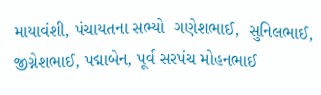માયાવંશી, પંચાયતના સભ્યો  ગણેશભાઈ,  સુનિલભાઈ,  જીગ્નેશભાઈ, પદ્માબેન, પૂર્વ સરપંચ મોહનભાઈ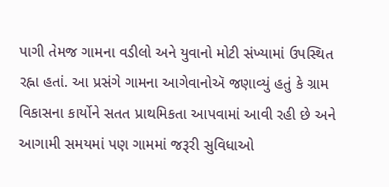પાગી તેમજ ગામના વડીલો અને યુવાનો મોટી સંખ્યામાં ઉપસ્થિત રહ્ના હતાં. આ પ્રસંગે ગામના આગેવાનોઍ જણાવ્યું હતું કે ગ્રામ વિકાસના કાર્યોને સતત પ્રાથમિકતા આપવામાં આવી રહી છે અને આગામી સમયમાં પણ ગામમાં જરૂરી સુવિધાઓ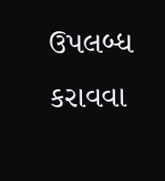ઉપલબ્ધ કરાવવા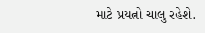માટે પ્રયત્નો ચાલુ રહેશે.